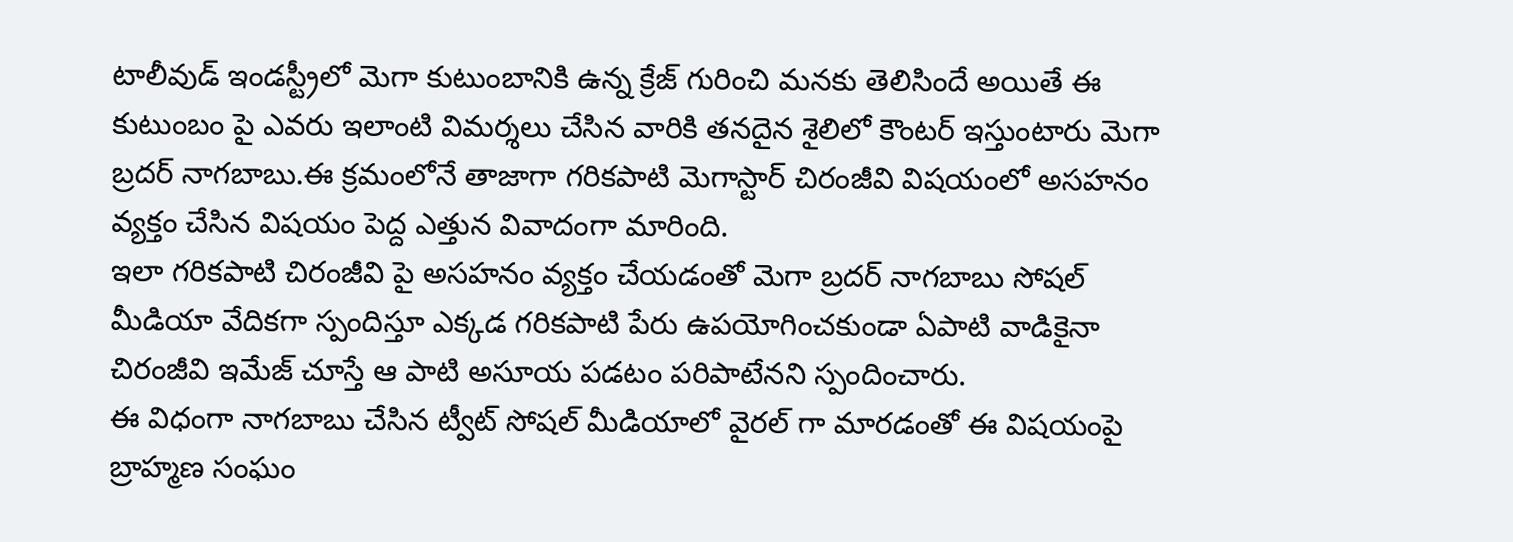టాలీవుడ్ ఇండస్ట్రీలో మెగా కుటుంబానికి ఉన్న క్రేజ్ గురించి మనకు తెలిసిందే అయితే ఈ కుటుంబం పై ఎవరు ఇలాంటి విమర్శలు చేసిన వారికి తనదైన శైలిలో కౌంటర్ ఇస్తుంటారు మెగా బ్రదర్ నాగబాబు.ఈ క్రమంలోనే తాజాగా గరికపాటి మెగాస్టార్ చిరంజీవి విషయంలో అసహనం వ్యక్తం చేసిన విషయం పెద్ద ఎత్తున వివాదంగా మారింది.
ఇలా గరికపాటి చిరంజీవి పై అసహనం వ్యక్తం చేయడంతో మెగా బ్రదర్ నాగబాబు సోషల్ మీడియా వేదికగా స్పందిస్తూ ఎక్కడ గరికపాటి పేరు ఉపయోగించకుండా ఏపాటి వాడికైనా చిరంజీవి ఇమేజ్ చూస్తే ఆ పాటి అసూయ పడటం పరిపాటేనని స్పందించారు.
ఈ విధంగా నాగబాబు చేసిన ట్వీట్ సోషల్ మీడియాలో వైరల్ గా మారడంతో ఈ విషయంపై బ్రాహ్మణ సంఘం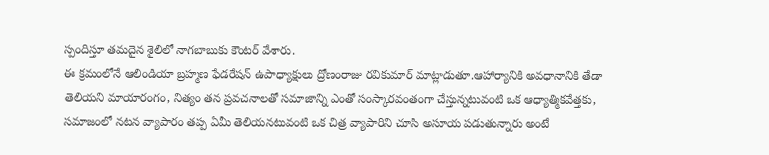స్పందిస్తూ తమదైన శైలిలో నాగబాబుకు కౌంటర్ వేశారు.
ఈ క్రమంలోనే ఆలిండియా బ్రహ్మణ ఫేడరేషన్ ఉపాధ్యాక్షులు ద్రోణంరాజు రవికుమార్ మాట్లాడుతూ.ఆహార్యానికి అవధానానికి తేడా తెలియని మాయారంగం, నిత్యం తన ప్రవచనాలతో సమాజాన్ని ఎంతో సంస్కారవంతంగా చేస్తున్నటువంటి ఒక ఆధ్యాత్మికవేత్తకు, సమాజంలో నటన వ్యాపారం తప్ప ఏమీ తెలియనటువంటి ఒక చిత్ర వ్యాపారిని చూసి అసూయ పడుతున్నారు అంటే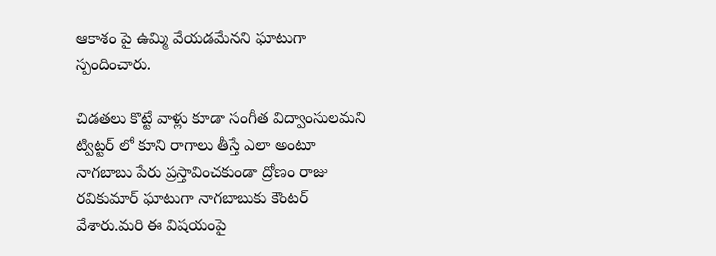ఆకాశం పై ఉమ్మి వేయడమేనని ఘాటుగా స్పందించారు.

చిడతలు కొట్టే వాళ్లు కూడా సంగీత విద్వాంసులమని ట్విట్టర్ లో కూని రాగాలు తీస్తే ఎలా అంటూ నాగబాబు పేరు ప్రస్తావించకుండా ద్రోణం రాజు రవికుమార్ ఘాటుగా నాగబాబుకు కౌంటర్ వేశారు.మరి ఈ విషయంపై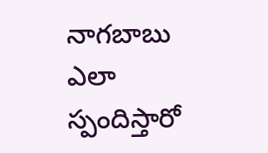నాగబాబు ఎలా స్పందిస్తారో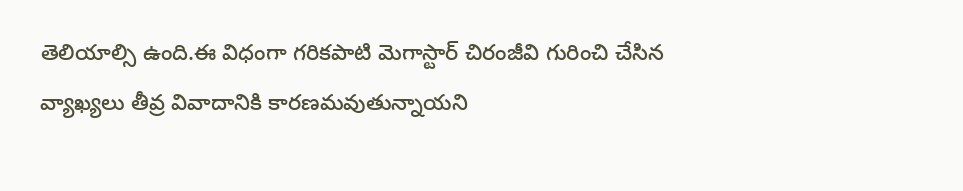తెలియాల్సి ఉంది.ఈ విధంగా గరికపాటి మెగాస్టార్ చిరంజీవి గురించి చేసిన వ్యాఖ్యలు తీవ్ర వివాదానికి కారణమవుతున్నాయని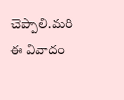చెప్పాలి.మరి ఈ వివాదం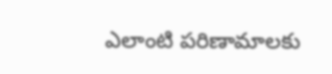ఎలాంటి పరిణామాలకు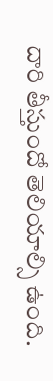దారి తీస్తుందో తెలియాల్సి ఉంది.